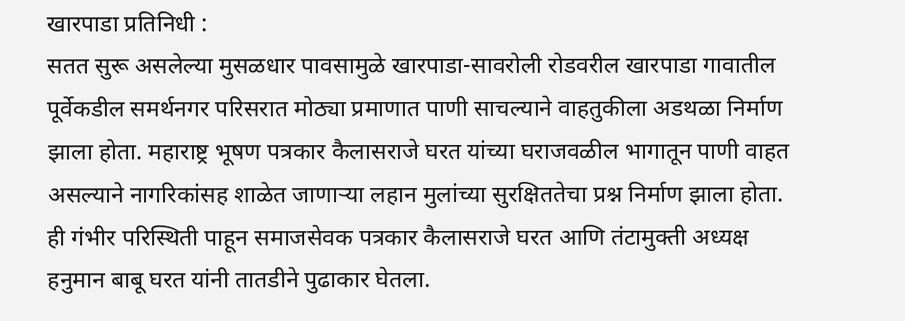खारपाडा प्रतिनिधी :
सतत सुरू असलेल्या मुसळधार पावसामुळे खारपाडा-सावरोली रोडवरील खारपाडा गावातील पूर्वेकडील समर्थनगर परिसरात मोठ्या प्रमाणात पाणी साचल्याने वाहतुकीला अडथळा निर्माण झाला होता. महाराष्ट्र भूषण पत्रकार कैलासराजे घरत यांच्या घराजवळील भागातून पाणी वाहत असल्याने नागरिकांसह शाळेत जाणाऱ्या लहान मुलांच्या सुरक्षिततेचा प्रश्न निर्माण झाला होता.
ही गंभीर परिस्थिती पाहून समाजसेवक पत्रकार कैलासराजे घरत आणि तंटामुक्ती अध्यक्ष हनुमान बाबू घरत यांनी तातडीने पुढाकार घेतला.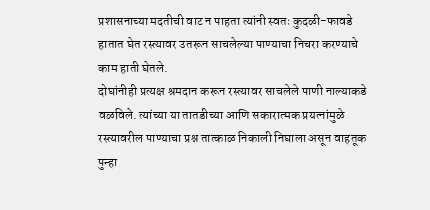प्रशासनाच्या मदतीची वाट न पाहता त्यांनी स्वतः कुदळी-फावडे हातात घेत रस्त्यावर उतरून साचलेल्या पाण्याचा निचरा करण्याचे काम हाती घेतले.
दोघांनीही प्रत्यक्ष श्रमदान करून रस्त्यावर साचलेले पाणी नाल्याकडे वळविले. त्यांच्या या तातडीच्या आणि सकारात्मक प्रयत्नांमुळे रस्त्यावरील पाण्याचा प्रश्न तात्काळ निकाली निघाला असून वाहतूक पुन्हा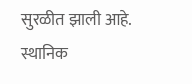सुरळीत झाली आहे.
स्थानिक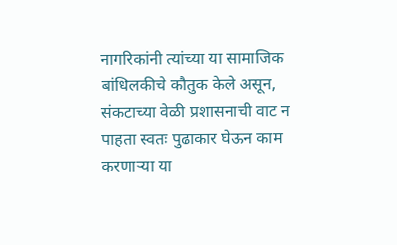नागरिकांनी त्यांच्या या सामाजिक बांधिलकीचे कौतुक केले असून, संकटाच्या वेळी प्रशासनाची वाट न पाहता स्वतः पुढाकार घेऊन काम करणाऱ्या या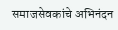समाजसेवकांचे अभिनंदन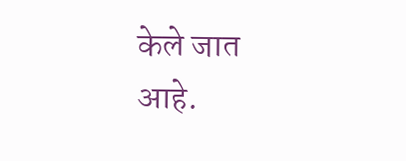केले जात आहे.